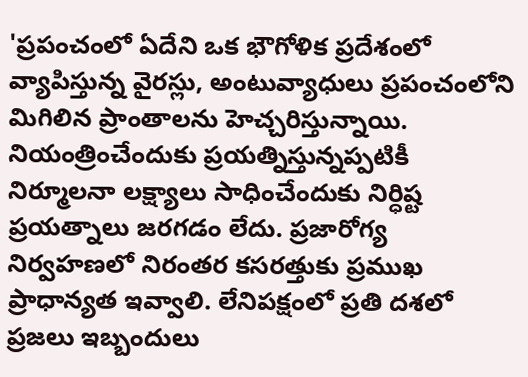'ప్రపంచంలో ఏదేని ఒక భౌగోళిక ప్రదేశంలో వ్యాపిస్తున్న వైరస్లు, అంటువ్యాధులు ప్రపంచంలోని మిగిలిన ప్రాంతాలను హెచ్చరిస్తున్నాయి. నియంత్రించేందుకు ప్రయత్నిస్తున్నప్పటికీ నిర్మూలనా లక్ష్యాలు సాధించేందుకు నిర్ధిష్ట ప్రయత్నాలు జరగడం లేదు. ప్రజారోగ్య నిర్వహణలో నిరంతర కసరత్తుకు ప్రముఖ ప్రాధాన్యత ఇవ్వాలి. లేనిపక్షంలో ప్రతి దశలో ప్రజలు ఇబ్బందులు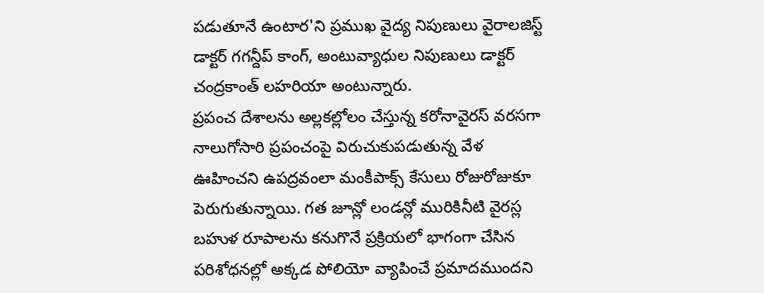పడుతూనే ఉంటార'ని ప్రముఖ వైద్య నిపుణులు వైరాలజిస్ట్ డాక్టర్ గగన్దీప్ కాంగ్, అంటువ్యాధుల నిపుణులు డాక్టర్ చంద్రకాంత్ లహరియా అంటున్నారు.
ప్రపంచ దేశాలను అల్లకల్లోలం చేస్తున్న కరోనావైరస్ వరసగా నాలుగోసారి ప్రపంచంపై విరుచుకుపడుతున్న వేళ ఊహించని ఉపద్రవంలా మంకీపాక్స్ కేసులు రోజురోజుకూ పెరుగుతున్నాయి. గత జూన్లో లండన్లో మురికినీటి వైరస్ల బహుళ రూపాలను కనుగొనే ప్రక్రియలో భాగంగా చేసిన పరిశోధనల్లో అక్కడ పోలియో వ్యాపించే ప్రమాదముందని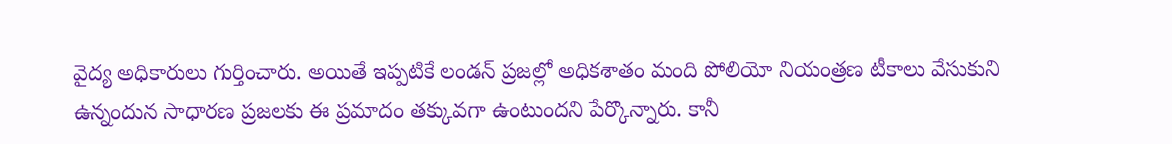వైద్య అధికారులు గుర్తించారు. అయితే ఇప్పటికే లండన్ ప్రజల్లో అధికశాతం మంది పోలియో నియంత్రణ టీకాలు వేసుకుని ఉన్నందున సాధారణ ప్రజలకు ఈ ప్రమాదం తక్కువగా ఉంటుందని పేర్కొన్నారు. కానీ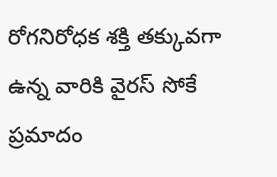రోగనిరోధక శక్తి తక్కువగా ఉన్న వారికి వైరస్ సోకే ప్రమాదం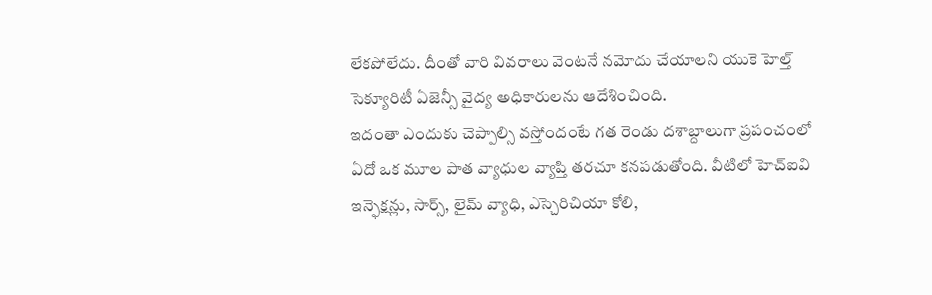లేకపోలేదు. దీంతో వారి వివరాలు వెంటనే నమోదు చేయాలని యుకె హెల్త్ సెక్యూరిటీ ఏజెన్సీ వైద్య అధికారులను ఆదేశించింది.
ఇదంతా ఎందుకు చెప్పాల్సి వస్తోందంటే గత రెండు దశాబ్దాలుగా ప్రపంచంలో ఏదో ఒక మూల పాత వ్యాధుల వ్యాప్తి తరచూ కనపడుతోంది. వీటిలో హెచ్ఐవి ఇన్ఫెక్షన్లు, సార్స్, లైమ్ వ్యాధి, ఎస్చెరిచియా కోలి,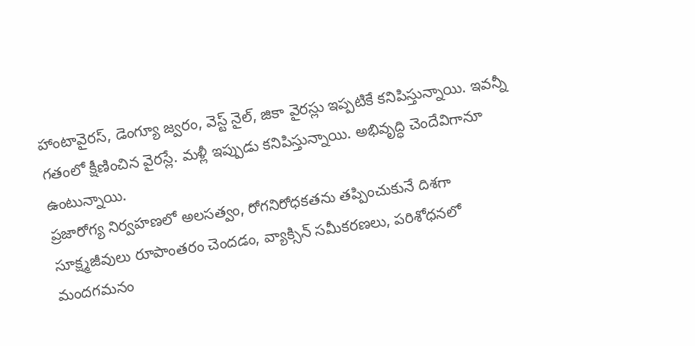హాంటావైరస్, డెంగ్యూ జ్వరం, వెస్ట్ నైల్, జికా వైరస్లు ఇప్పటికే కనిపిస్తున్నాయి. ఇవన్నీ గతంలో క్షీణించిన వైరస్లే. మళ్లీ ఇప్పుడు కనిపిస్తున్నాయి. అభివృద్ధి చెందేవిగానూ ఉంటున్నాయి.
ప్రజారోగ్య నిర్వహణలో అలసత్వం, రోగనిరోధకతను తప్పించుకునే దిశగా సూక్ష్మజీవులు రూపాంతరం చెందడం, వ్యాక్సిన్ సమీకరణలు, పరిశోధనలో మందగమనం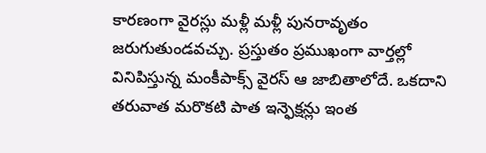కారణంగా వైరస్లు మళ్లీ మళ్లీ పునరావృతం జరుగుతుండవచ్చు. ప్రస్తుతం ప్రముఖంగా వార్తల్లో వినిపిస్తున్న మంకీపాక్స్ వైరస్ ఆ జాబితాలోదే. ఒకదాని తరువాత మరొకటి పాత ఇన్ఫెక్షన్లు ఇంత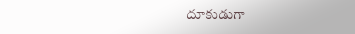దూకుడుగా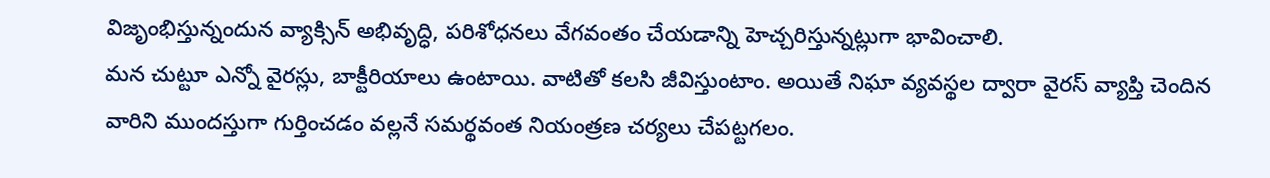విజృంభిస్తున్నందున వ్యాక్సిన్ అభివృద్ధి, పరిశోధనలు వేగవంతం చేయడాన్ని హెచ్చరిస్తున్నట్లుగా భావించాలి.
మన చుట్టూ ఎన్నో వైరస్లు, బాక్టీరియాలు ఉంటాయి. వాటితో కలసి జీవిస్తుంటాం. అయితే నిఘా వ్యవస్థల ద్వారా వైరస్ వ్యాప్తి చెందిన వారిని ముందస్తుగా గుర్తించడం వల్లనే సమర్థవంత నియంత్రణ చర్యలు చేపట్టగలం.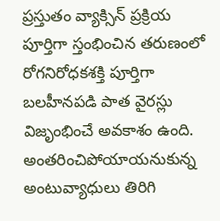ప్రస్తుతం వ్యాక్సిన్ ప్రక్రియ పూర్తిగా స్తంభించిన తరుణంలో రోగనిరోధకశక్తి పూర్తిగా బలహీనపడి పాత వైరస్లు విజృంభించే అవకాశం ఉంది. అంతరించిపోయాయనుకున్న అంటువ్యాధులు తిరిగి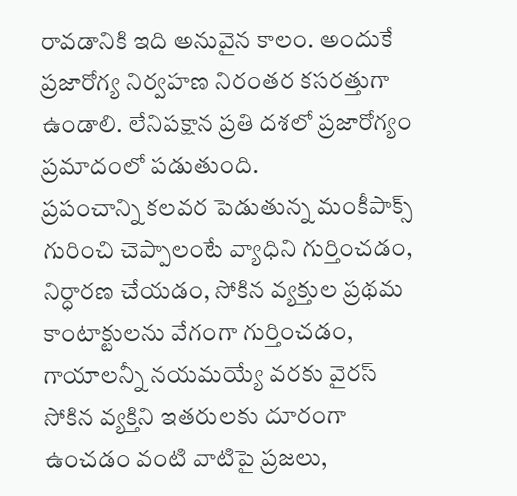రావడానికి ఇది అనువైన కాలం. అందుకే ప్రజారోగ్య నిర్వహణ నిరంతర కసరత్తుగా ఉండాలి. లేనిపక్షాన ప్రతి దశలో ప్రజారోగ్యం ప్రమాదంలో పడుతుంది.
ప్రపంచాన్ని కలవర పెడుతున్న మంకీపాక్స్ గురించి చెప్పాలంటే వ్యాధిని గుర్తించడం, నిర్ధారణ చేయడం, సోకిన వ్యక్తుల ప్రథమ కాంటాక్టులను వేగంగా గుర్తించడం, గాయాలన్నీ నయమయ్యే వరకు వైరస్ సోకిన వ్యక్తిని ఇతరులకు దూరంగా ఉంచడం వంటి వాటిపై ప్రజలు,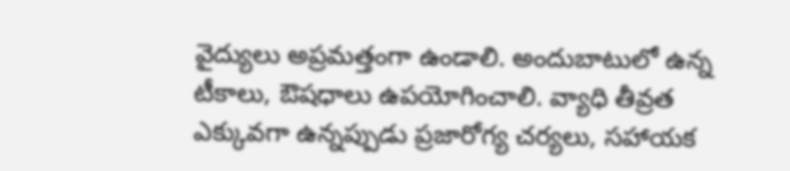వైద్యులు అప్రమత్తంగా ఉండాలి. అందుబాటులో ఉన్న టీకాలు, ఔషధాలు ఉపయోగించాలి. వ్యాధి తీవ్రత ఎక్కువగా ఉన్నప్పుడు ప్రజారోగ్య చర్యలు, సహాయక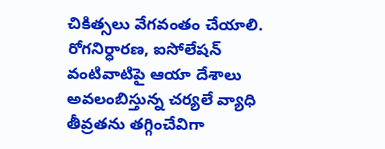చికిత్సలు వేగవంతం చేయాలి. రోగనిర్ధారణ, ఐసోలేషన్ వంటివాటిపై ఆయా దేశాలు అవలంబిస్తున్న చర్యలే వ్యాధి తీవ్రతను తగ్గించేవిగా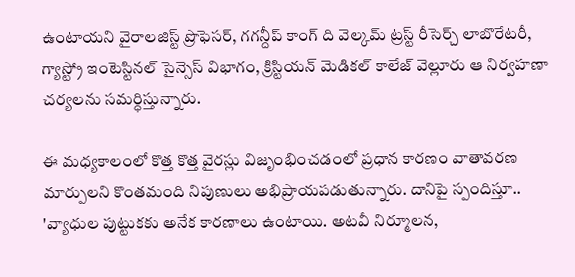ఉంటాయని వైరాలజిస్ట్ ప్రొఫెసర్, గగన్దీప్ కాంగ్ ది వెల్కమ్ ట్రస్ట్ రీసెర్చ్ లాబొరేటరీ, గ్యాస్ట్రో ఇంటెస్టినల్ సైన్సెస్ విభాగం, క్రిస్టియన్ మెడికల్ కాలేజ్ వెల్లూరు ఆ నిర్వహణా చర్యలను సమర్ధిస్తున్నారు.

ఈ మధ్యకాలంలో కొత్త కొత్త వైరస్లు విజృంభించడంలో ప్రధాన కారణం వాతావరణ మార్పులని కొంతమంది నిపుణులు అభిప్రాయపడుతున్నారు. దానిపై స్పందిస్తూ.. 'వ్యాధుల పుట్టుకకు అనేక కారణాలు ఉంటాయి. అటవీ నిర్మూలన,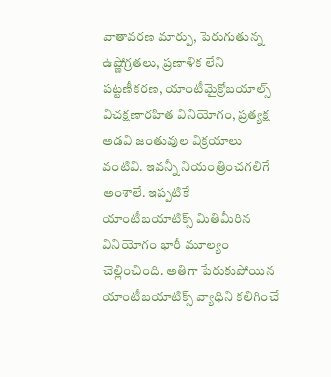వాతావరణ మార్పు, పెరుగుతున్న ఉష్ణోగ్రతలు, ప్రణాళిక లేని పట్టణీకరణ, యాంటీమైక్రోబయాల్స్ విచక్షణారహిత వినియోగం, ప్రత్యక్ష అడవి జంతువుల విక్రయాలు వంటివి. ఇవన్నీ నియంత్రించగలిగే అంశాలే. ఇప్పటికే యాంటీబయాటిక్స్ మితిమీరిన వినియోగం భారీ మూల్యం చెల్లించింది. అతిగా పేరుకుపోయిన యాంటీబయాటిక్స్ వ్యాధిని కలిగించే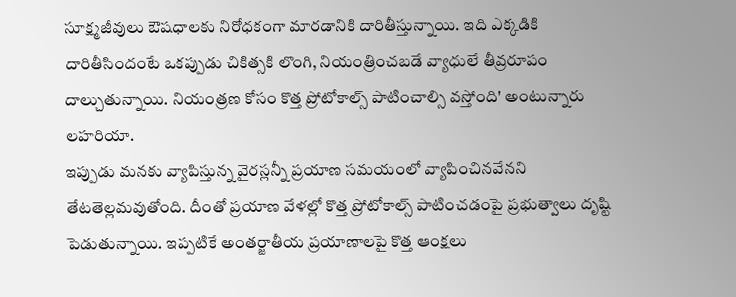సూక్ష్మజీవులు ఔషధాలకు నిరోధకంగా మారడానికి దారితీస్తున్నాయి. ఇది ఎక్కడికి దారితీసిందంటే ఒకప్పుడు చికిత్సకి లొంగి, నియంత్రించబడే వ్యాధులే తీవ్రరూపం దాల్చుతున్నాయి. నియంత్రణ కోసం కొత్త ప్రోటోకాల్స్ పాటించాల్సి వస్తోంది' అంటున్నారు లహరియా.
ఇప్పుడు మనకు వ్యాపిస్తున్న వైరస్లన్నీ ప్రయాణ సమయంలో వ్యాపించినవేనని తేటతెల్లమవుతోంది. దీంతో ప్రయాణ వేళల్లో కొత్త ప్రోటోకాల్స్ పాటించడంపై ప్రభుత్వాలు దృష్టి పెడుతున్నాయి. ఇప్పటికే అంతర్జాతీయ ప్రయాణాలపై కొత్త ఆంక్షలు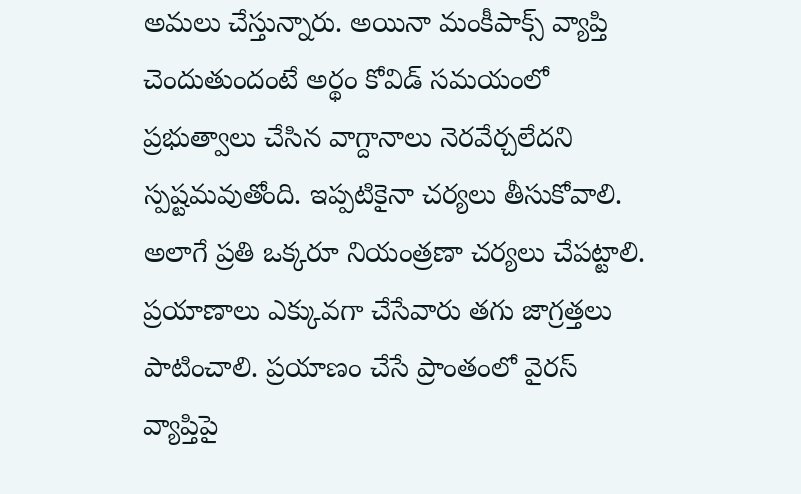అమలు చేస్తున్నారు. అయినా మంకీపాక్స్ వ్యాప్తి చెందుతుందంటే అర్థం కోవిడ్ సమయంలో ప్రభుత్వాలు చేసిన వాగ్దానాలు నెరవేర్చలేదని స్పష్టమవుతోంది. ఇప్పటికైనా చర్యలు తీసుకోవాలి. అలాగే ప్రతి ఒక్కరూ నియంత్రణా చర్యలు చేపట్టాలి. ప్రయాణాలు ఎక్కువగా చేసేవారు తగు జాగ్రత్తలు పాటించాలి. ప్రయాణం చేసే ప్రాంతంలో వైరస్ వ్యాప్తిపై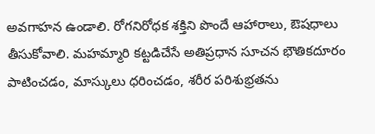అవగాహన ఉండాలి. రోగనిరోధక శక్తిని పొందే ఆహారాలు, ఔషధాలు తీసుకోవాలి. మహమ్మారి కట్టడిచేసే అతిప్రధాన సూచన భౌతికదూరం పాటించడం, మాస్కులు ధరించడం, శరీర పరిశుభ్రతను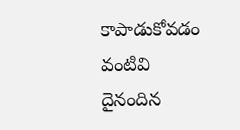కాపాడుకోవడం వంటివి దైనందిన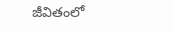జీవితంలో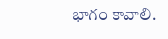భాగం కావాలి.